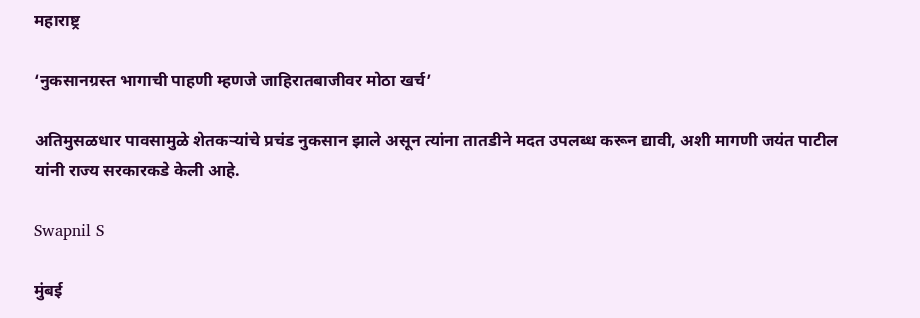महाराष्ट्र

‘नुकसानग्रस्त भागाची पाहणी म्हणजे जाहिरातबाजीवर मोठा खर्च’

अतिमुसळधार पावसामुळे शेतकऱ्यांचे प्रचंड नुकसान झाले असून त्यांना तातडीने मदत उपलब्ध करून द्यावी, अशी मागणी जयंत पाटील यांनी राज्य सरकारकडे केली आहे.

Swapnil S

मुंबई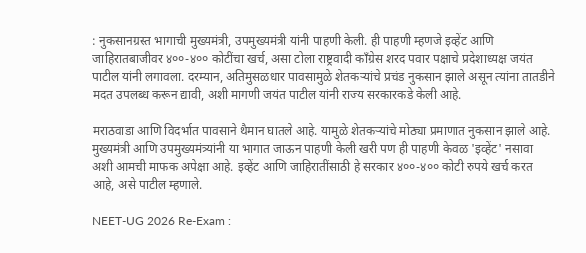: नुकसानग्रस्त भागाची मुख्यमंत्री, उपमुख्यमंत्री यांनी पाहणी केली. ही पाहणी म्हणजे इव्हेंट आणि जाहिरातबाजीवर ४००-४०० कोटींचा खर्च, असा टोला राष्ट्रवादी काँग्रेस शरद पवार पक्षाचे प्रदेशाध्यक्ष जयंत पाटील यांनी लगावला. दरम्यान, अतिमुसळधार पावसामुळे शेतकऱ्यांचे प्रचंड नुकसान झाले असून त्यांना तातडीने मदत उपलब्ध करून द्यावी, अशी मागणी जयंत पाटील यांनी राज्य सरकारकडे केली आहे.

मराठवाडा आणि विदर्भात पावसाने थैमान घातले आहे. यामुळे शेतकऱ्यांचे मोठ्या प्रमाणात नुकसान झाले आहे. मुख्यमंत्री आणि उपमुख्यमंत्र्यांनी या भागात जाऊन पाहणी केली खरी पण ही पाहणी केवळ 'इव्हेंट' नसावा अशी आमची माफक अपेक्षा आहे. इव्हेंट आणि जाहिरातींसाठी हे सरकार ४००-४०० कोटी रुपये खर्च करत आहे, असे पाटील म्हणाले.

NEET-UG 2026 Re-Exam :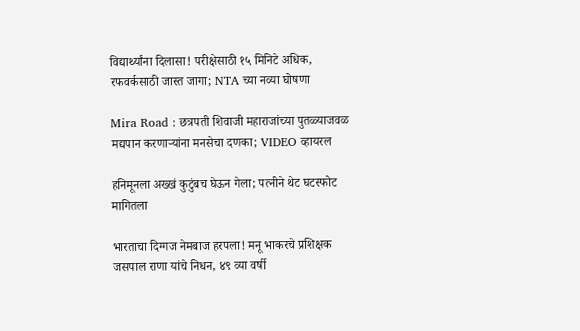विद्यार्थ्यांना दिलासा! परीक्षेसाठी १५ मिनिटे अधिक, रफवर्कसाठी जास्त जागा; NTA च्या नव्या घोषणा

Mira Road : छत्रपती शिवाजी महाराजांच्या पुतळ्याजवळ मद्यपान करणाऱ्यांना मनसेचा दणका; VIDEO व्हायरल

हनिमूनला अख्खं कुटुंबच घेऊन गेला; पत्नीने थेट घटस्फोट मागितला

भारताचा दिग्गज नेमबाज हरपला! मनू भाकरचे प्रशिक्षक जसपाल राणा यांचे निधन, ४९ व्या वर्षी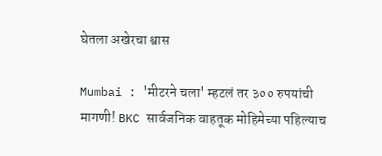घेतला अखेरचा श्वास

Mumbai : 'मीटरने चला' म्हटलं तर ३०० रुपयांची मागणी! BKC सार्वजनिक वाहतूक मोहिमेच्या पहिल्याच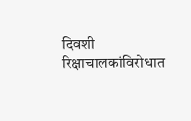दिवशी रिक्षाचालकांविरोधात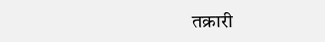तक्रारी